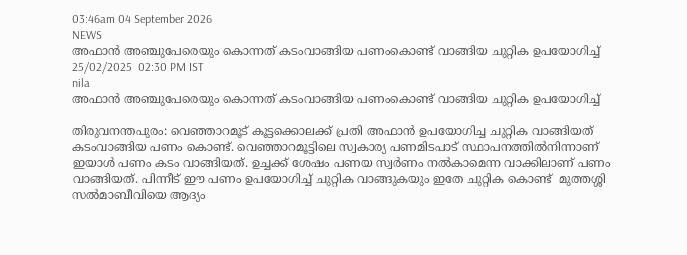03:46am 04 September 2026
NEWS
അഫാൻ അഞ്ചുപേരെയും കൊന്നത് കടംവാങ്ങിയ പണംകൊണ്ട് വാങ്ങിയ ചുറ്റിക ഉപയോഗിച്ച്
25/02/2025  02:30 PM IST
nila
അഫാൻ അഞ്ചുപേരെയും കൊന്നത് കടംവാങ്ങിയ പണംകൊണ്ട് വാങ്ങിയ ചുറ്റിക ഉപയോഗിച്ച്

തിരുവനന്തപുരം: വെഞ്ഞാറമൂട് കൂട്ടക്കൊലക്ക് പ്രതി അഫാൻ ഉപയോഗിച്ച ചുറ്റിക വാങ്ങിയത് കടംവാങ്ങിയ പണം കൊണ്ട്. വെഞ്ഞാറമൂട്ടിലെ സ്വകാര്യ പണമിടപാട് സ്ഥാപനത്തിൽനിന്നാണ് ഇയാൾ പണം കടം വാങ്ങിയത്. ഉച്ചക്ക് ശേഷം പണയ സ്വർണം നൽകാമെന്ന വാക്കിലാണ് പണം വാങ്ങിയത്. പിന്നീട് ഈ പണം ഉപയോഗിച്ച് ചുറ്റിക വാങ്ങുകയും ഇതേ ചുറ്റിക കൊണ്ട്  മുത്തശ്ശി സൽമാബീവിയെ ആദ്യം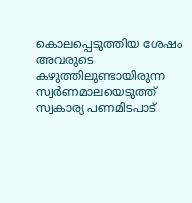കൊലപ്പെടുത്തിയ ശേഷം അവരുടെ കഴുത്തിലുണ്ടായിരുന്ന സ്വർണമാലയെടുത്ത് സ്വകാര്യ പണമിടപാട്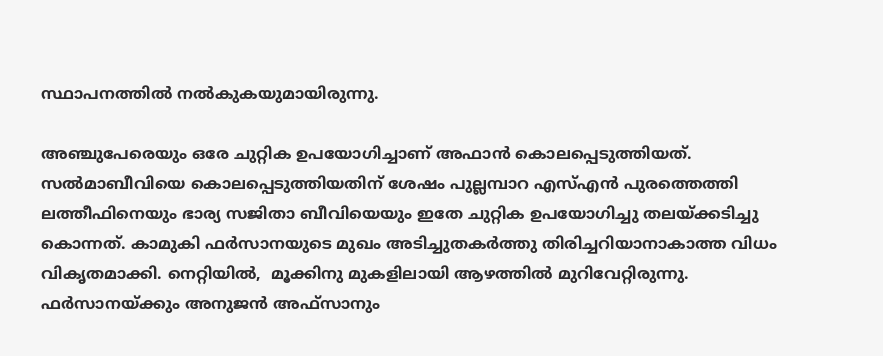സ്ഥാപനത്തിൽ നൽകുകയുമായിരുന്നു.

അഞ്ചുപേരെയും ഒരേ ചുറ്റിക ഉപയോഗിച്ചാണ് അഫാൻ കൊലപ്പെടുത്തിയത്. സൽമാബീവിയെ കൊലപ്പെടുത്തിയതിന് ശേഷം പുല്ലമ്പാറ എസ്എൻ പുരത്തെത്തി ലത്തീഫിനെയും ഭാര്യ സജിതാ ബീവിയെയും ഇതേ ചുറ്റിക ഉപയോഗിച്ചു തലയ്ക്കടിച്ചു കൊന്നത്. കാമുകി ഫർസാനയുടെ മുഖം അടിച്ചുതകർത്തു തിരിച്ചറിയാനാകാത്ത വിധം വികൃതമാക്കി. നെറ്റിയിൽ,  മൂക്കിനു മുകളിലായി ആഴത്തിൽ മുറിവേറ്റിരുന്നു. ഫർസാനയ്ക്കും അനുജൻ അഫ്സാനും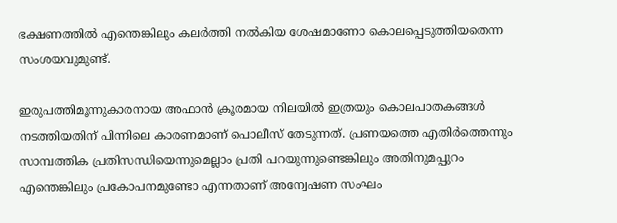ഭക്ഷണത്തിൽ എന്തെങ്കിലും കലർത്തി നൽകിയ ശേഷമാണോ കൊലപ്പെടുത്തിയതെന്ന സംശയവുമുണ്ട്.

ഇരുപത്തിമൂന്നുകാരനായ അഫാൻ ക്രൂരമായ നിലയിൽ ഇത്രയും കൊലപാതകങ്ങൾ നടത്തിയതിന് പിന്നിലെ കാരണമാണ് പൊലീസ് തേടുന്നത്. പ്രണയത്തെ എതിർത്തെന്നും സാമ്പത്തിക പ്രതിസന്ധിയെന്നുമെല്ലാം പ്രതി പറയുന്നുണ്ടെങ്കിലും അതിനുമപ്പുറം എന്തെങ്കിലും പ്രകോപനമുണ്ടോ എന്നതാണ് അന്വേഷണ സംഘം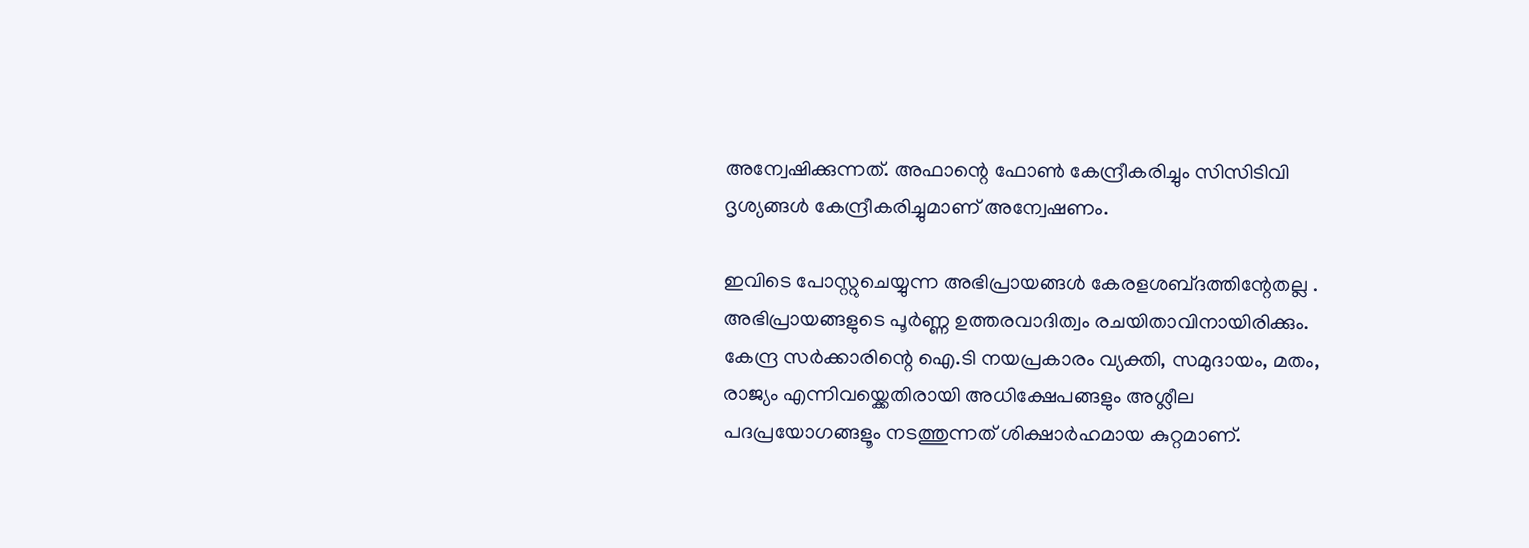അന്വേഷിക്കുന്നത്. അഫാന്റെ ഫോൺ കേന്ദ്രീകരിച്ചും സിസിടിവി ദൃശ്യങ്ങൾ കേന്ദ്രീകരിച്ചുമാണ് അന്വേഷണം.

ഇവിടെ പോസ്റ്റുചെയ്യുന്ന അഭിപ്രായങ്ങള്‍ കേരളശബ്‌ദത്തിന്റേതല്ല . അഭിപ്രായങ്ങളുടെ പൂര്‍ണ്ണ ഉത്തരവാദിത്വം രചയിതാവിനായിരിക്കും. കേന്ദ്ര സർക്കാരിന്റെ ഐ.ടി നയപ്രകാരം വ്യക്തി, സമുദായം, മതം, രാജ്യം എന്നിവയ്ക്കെതിരായി അധിക്ഷേപങ്ങളും അശ്ലീല പദപ്രയോഗങ്ങളൂം നടത്തുന്നത് ശിക്ഷാര്‍ഹമായ കുറ്റമാണ്.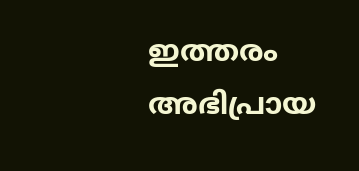ഇത്തരം അഭിപ്രായ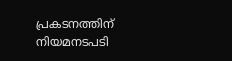പ്രകടനത്തിന് നിയമനടപടി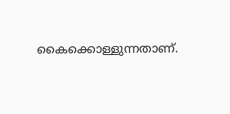കൈക്കൊള്ളുന്നതാണ്.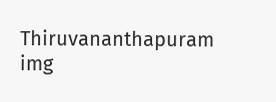Thiruvananthapuram
img